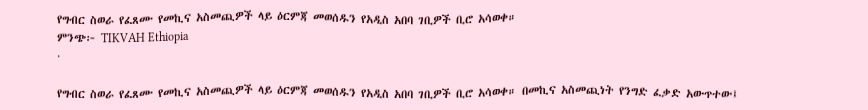የግብር ስወራ የፈጸሙ የመኪና አስመጪዎች ላይ ዕርምጃ መወሰዱን የአዲስ አበባ ገቢዎች ቢሮ አሳወቀ።
ምንጭ፦ TIKVAH Ethiopia
·

የግብር ስወራ የፈጸሙ የመኪና አስመጪዎች ላይ ዕርምጃ መወሰዱን የአዲስ አበባ ገቢዎች ቢሮ አሳወቀ። በመኪና አስመጪነት የንግድ ፈቃድ አውጥተው፤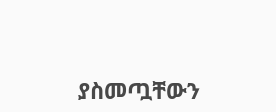ያስመጧቸውን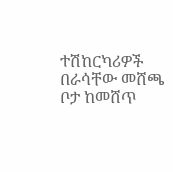ተሽከርካሪዎች በራሳቸው መሸጫ ቦታ ከመሸጥ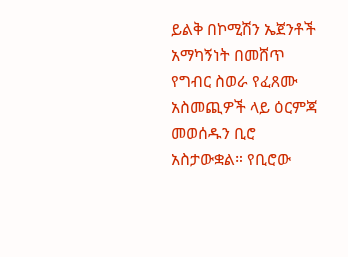ይልቅ በኮሚሽን ኤጀንቶች አማካኝነት በመሸጥ የግብር ስወራ የፈጸሙ አስመጪዎች ላይ ዕርምጃ መወሰዱን ቢሮ አስታውቋል። የቢሮው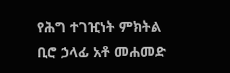የሕግ ተገዢነት ምክትል ቢሮ ኃላፊ አቶ መሐመድ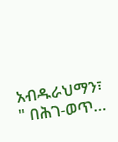አብዱራህማን፣ " በሕገ-ወጥ…